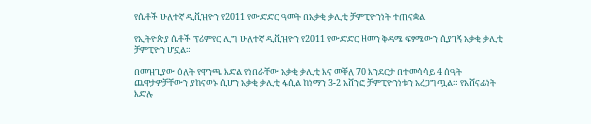የሴቶች ሁለተኛ ዲቪዝዮን የ2011 የውድድር ዓመት በአቃቂ ቃሊቲ ቻምፒዮንነት ተጠናቋል

የኢትዮጵያ ሴቶች ፕሪምየር ሊግ ሁለተኛ ዲቪዝዮን የ2011 የውድድር ዘመን ቅዳሜ ፍፃሜውን ሲያገኝ አቃቂ ቃሊቲ ቻምፒዮን ሆኗል።

በመዝጊያው ዕለት የዋንጫ እድል የነበራቸው አቃቂ ቃሊቲ እና መቐለ 70 እንደርታ በተመሳሳይ 4 ሰዓት ጨዋታዎቻቸውን ያከናወኑ ሲሆን አቃቂ ቃሊቲ ፋሲል ከነማን 3-2 አሸንፎ ቻምፒዮንነቱን አረጋግጧል። የአሸናፊነት እድሉ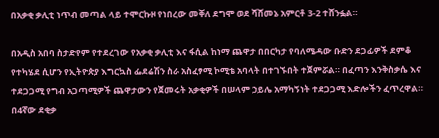በአቃቂ ቃሊቲ ነጥብ መጣል ላይ ተሞርኩዞ የነበረው መቐለ ደግሞ ወደ ሻሸመኔ አምርቶ 3-2 ተሸንፏል።

በአዲስ አበባ ስታድየም የተደረገው የአቃቂ ቃሊቲ እና ፋሲል ከነማ ጨዋታ በበርካታ የባለሜዳው ቡድን ደጋፊዎች ደምቆ የተካሄደ ሲሆን የኢትዮጵያ እግርኳስ ፌደሬሽን ስራ አስፈፃሚ ኮሚቴ አባላት በተገኙበት ተጀምሯል። በፈጣን እንቅስቃሴ እና ተደጋጋሚ የግብ አጋጣሚዎች ጨዋታውን የጀመሩት አቃቂዎች በሠላም ኃይሌ አማካኝነት ተደጋጋሚ እድሎችን ፈጥረዋል። በ4ኛው ደቂቃ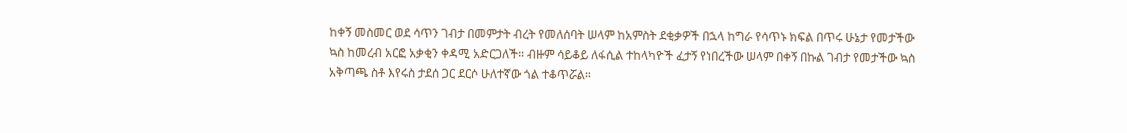ከቀኝ መስመር ወደ ሳጥን ገብታ በመምታት ብረት የመለሰባት ሠላም ከአምስት ደቂቃዎች በኋላ ከግራ የሳጥኑ ክፍል በጥሩ ሁኔታ የመታችው ኳስ ከመረብ አርፎ አቃቂን ቀዳሚ አድርጋለች። ብዙም ሳይቆይ ለፋሲል ተከላካዮች ፈታኝ የነበረችው ሠላም በቀኝ በኩል ገብታ የመታችው ኳስ አቅጣጫ ስቶ እየሩስ ታደሰ ጋር ደርሶ ሁለተኛው ጎል ተቆጥሯል።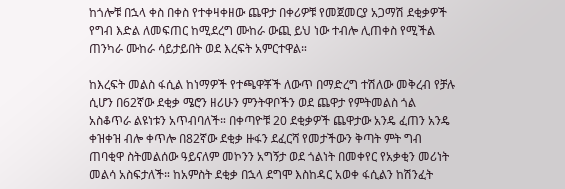ከጎሎቹ በኋላ ቀስ በቀስ የተቀዛቀዘው ጨዋታ በቀሪዎቹ የመጀመርያ አጋማሽ ደቂቃዎች የግብ እድል ለመፍጠር ከሚደረግ ሙከራ ውጪ ይህ ነው ተብሎ ሊጠቀስ የሚችል ጠንካራ ሙከራ ሳይታይበት ወደ እረፍት አምርተዋል።

ከእረፍት መልስ ፋሲል ከነማዎች የተጫዋቾች ለውጥ በማድረግ ተሽለው መቅረብ የቻሉ ሲሆን በ62ኛው ደቂቃ ሜሮን ዘሪሁን ምንትዋቦችን ወደ ጨዋታ የምትመልስ ጎል አስቆጥራ ልዩነቱን አጥብባለች። በቀጣዮቹ 20 ደቂቃዎች ጨዋታው አንዴ ፈጠን አንዴ ቀዝቀዝ ብሎ ቀጥሎ በ82ኛው ደቂቃ ዙፋን ደፈርሻ የመታችውን ቅጣት ምት ግብ ጠባቂዋ ስትመልሰው ዓይናለም መኮንን አግኝታ ወደ ጎልነት በመቀየር የአቃቂን መሪነት መልሳ አስፍታለች። ከአምስት ደቂቃ በኋላ ደግሞ እስከዳር አወቀ ፋሲልን ከሽንፈት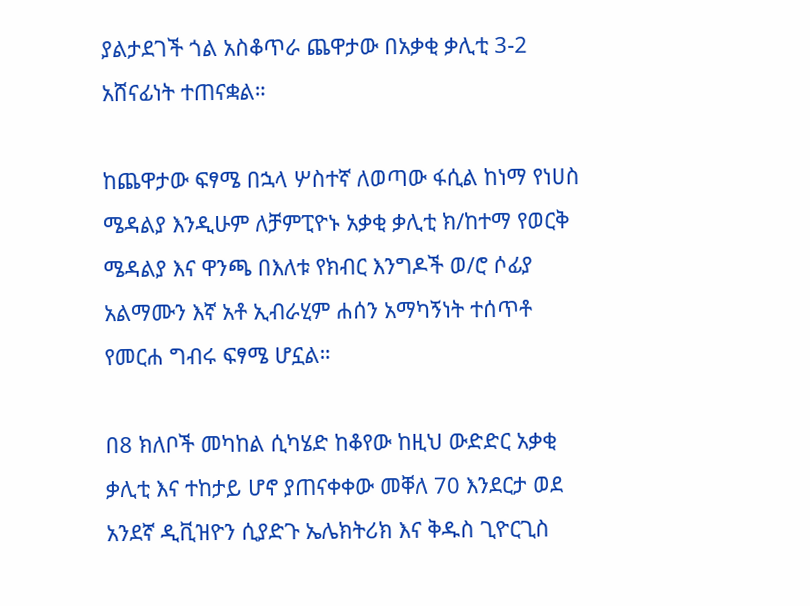ያልታደገች ጎል አስቆጥራ ጨዋታው በአቃቂ ቃሊቲ 3-2 አሸናፊነት ተጠናቋል።

ከጨዋታው ፍፃሜ በኋላ ሦስተኛ ለወጣው ፋሲል ከነማ የነሀስ ሜዳልያ እንዲሁም ለቻምፒዮኑ አቃቂ ቃሊቲ ክ/ከተማ የወርቅ ሜዳልያ እና ዋንጫ በእለቱ የክብር እንግዶች ወ/ሮ ሶፊያ አልማሙን እኛ አቶ ኢብራሂም ሐሰን አማካኝነት ተሰጥቶ የመርሐ ግብሩ ፍፃሜ ሆኗል።

በ8 ክለቦች መካከል ሲካሄድ ከቆየው ከዚህ ውድድር አቃቂ ቃሊቲ እና ተከታይ ሆኖ ያጠናቀቀው መቐለ 70 እንደርታ ወደ አንደኛ ዲቪዝዮን ሲያድጉ ኤሌክትሪክ እና ቅዱስ ጊዮርጊስ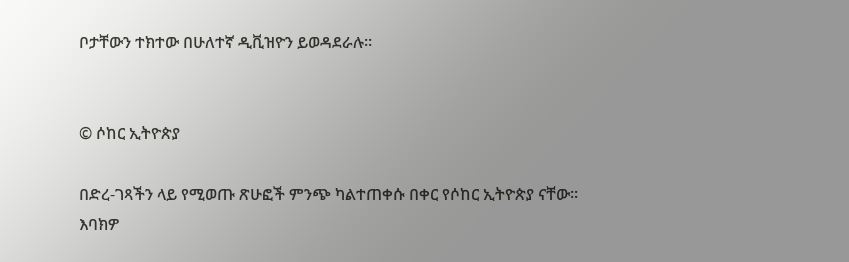ቦታቸውን ተክተው በሁለተኛ ዲቪዝዮን ይወዳደራሉ።


© ሶከር ኢትዮጵያ

በድረ-ገጻችን ላይ የሚወጡ ጽሁፎች ምንጭ ካልተጠቀሱ በቀር የሶከር ኢትዮጵያ ናቸው፡፡ እባክዎ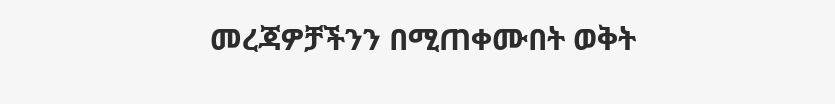መረጃዎቻችንን በሚጠቀሙበት ወቅት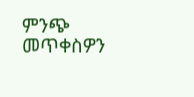ምንጭ መጥቀስዎን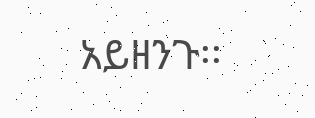አይዘንጉ፡፡